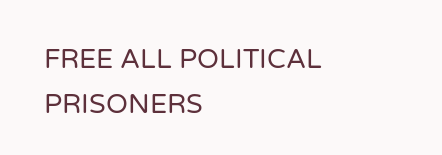FREE ALL POLITICAL PRISONERS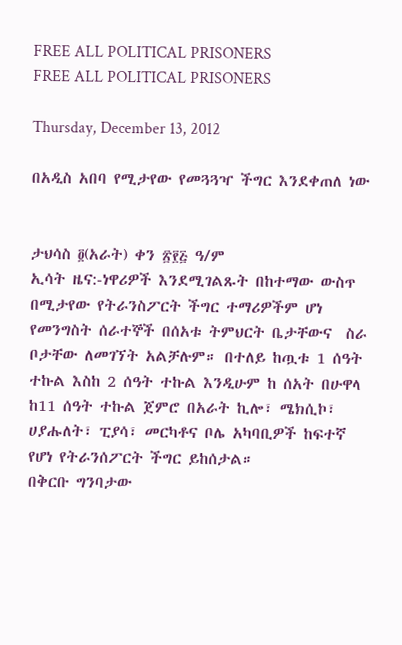FREE ALL POLITICAL PRISONERS
FREE ALL POLITICAL PRISONERS

Thursday, December 13, 2012

በአዲስ አበባ የሚታየው የመጓጓዣ ችግር እንደቀጠለ ነው


ታህሳስ ፬(አራት) ቀን ፳፻፭ ዓ/ም
ኢሳት ዜና:-ነዋሪዎች እንደሚገልጹት በከተማው ውስጥ በሚታየው የትራንስፖርት ችግር ተማሪዎችም ሆነ የመንግስት ሰራተኞች በሰአቱ ትምህርት ቤታቸውና  ስራ ቦታቸው ለመገኘት አልቻሉም። በተለይ ከጧቱ 1 ሰዓት ተኩል እስከ 2 ሰዓት ተኩል እንዲሁም ከ ሰአት በሁዋላ ከ11 ሰዓት ተኩል ጀምሮ በአራት ኪሎ፣ ሜክሲኮ፣ ሀያሑለት፣ ፒያሳ፣ መርካቶና ቦሌ አካባቢዎች ከፍተኛ  የሆነ የትራንሰፖርት ችግር ይከሰታል።
በቅርቡ ግንባታው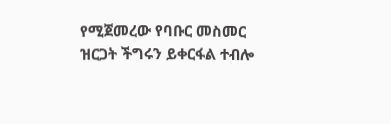የሚጀመረው የባቡር መስመር ዝርጋት ችግሩን ይቀርፋል ተብሎ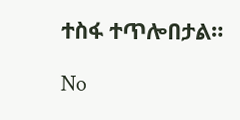ተስፋ ተጥሎበታል።

No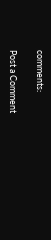comments:

Post a Comment